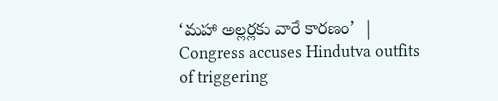‘మహా అల్లర్లకు వారే కారణం’  | Congress accuses Hindutva outfits of triggering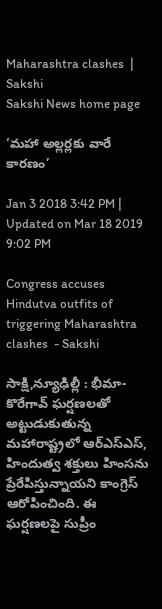Maharashtra clashes  | Sakshi
Sakshi News home page

‘మహా అల్లర్లకు వారే కారణం’

Jan 3 2018 3:42 PM | Updated on Mar 18 2019 9:02 PM

Congress accuses Hindutva outfits of triggering Maharashtra clashes  - Sakshi

సాక్షి,న్యూఢిల్లీ : భీమా- కొరేగావ్‌ ఘర్షణలతో అట్టుడుకుతున్న మహారాష్ట్రలో ఆర్‌ఎస్‌ఎస్‌, హిందుత్వ శక్తులు హింసను ప్రేరేపిస్తున్నాయని కాంగ్రెస్‌ ఆరోపించింది. ఈ ఘర్షణలపై సుప్రీం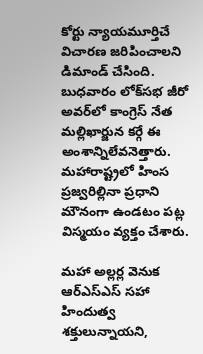కోర్టు న్యాయమూర్తిచే విచారణ జరిపించాలని డిమాండ్‌ చేసింది. బుధవారం లోక్‌సభ జీరో అవర్‌లో కాంగ్రెస్‌ నేత మల్లిఖార్జున కర్గే ఈ అంశాన్నిలేవనెత్తారు. మహారాష్ట్రలో హింస ప్రజ్వరిల్లినా ప్రధాని మౌనంగా ఉండటం పట్ల విస్మయం వ్యక్తం చేశారు.

మహా అల్లర్ల వెనుక ఆర్‌ఎస్‌ఎస్‌ సహా హిందుత్వ శక్తులున్నాయని,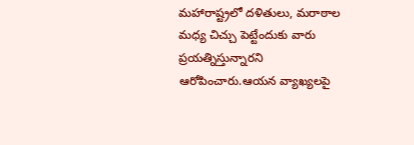మహారాష్ట్రలో దళితులు, మరాఠాల మధ్య చిచ్చు పెట్టేందుకు వారు ప్రయత్నిస్తున్నారని ఆరోపించారు.ఆయన వ్యాఖ్యలపై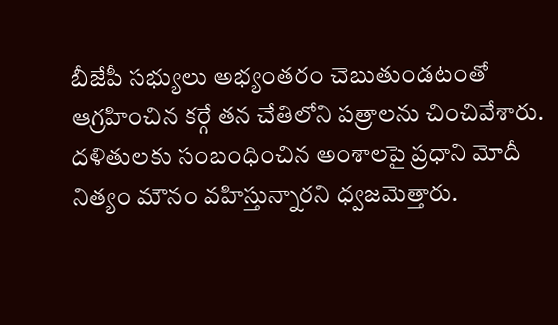బీజేపీ సభ్యులు అభ్యంతరం చెబుతుండటంతో ఆగ్రహించిన కర్గే తన చేతిలోని పత్రాలను చించివేశారు. దళితులకు సంబంధించిన అంశాలపై ప్రధాని మోదీ నిత్యం మౌనం వహిస్తున్నారని ధ్వజమెత్తారు.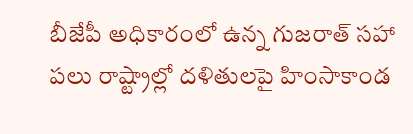బీజేపీ అధికారంలో ఉన్న గుజరాత్‌ సహా పలు రాష్ట్రాల్లో దళితులపై హింసాకాండ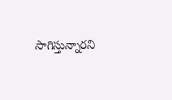సాగిస్తున్నారని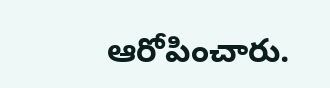ఆరోపించారు.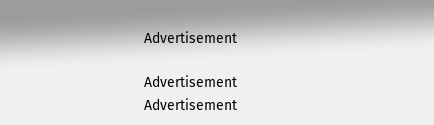Advertisement

Advertisement
Advertisement